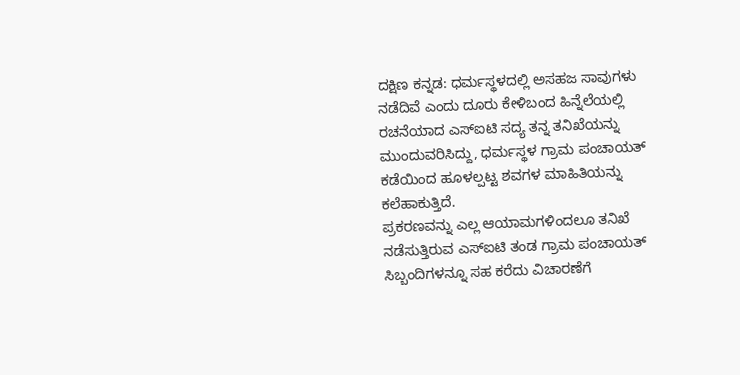ದಕ್ಷಿಣ ಕನ್ನಡ: ಧರ್ಮಸ್ಥಳದಲ್ಲಿ ಅಸಹಜ ಸಾವುಗಳು ನಡೆದಿವೆ ಎಂದು ದೂರು ಕೇಳಿಬಂದ ಹಿನ್ನೆಲೆಯಲ್ಲಿ ರಚನೆಯಾದ ಎಸ್ಐಟಿ ಸದ್ಯ ತನ್ನ ತನಿಖೆಯನ್ನು ಮುಂದುವರಿಸಿದ್ದು, ಧರ್ಮಸ್ಥಳ ಗ್ರಾಮ ಪಂಚಾಯತ್ ಕಡೆಯಿಂದ ಹೂಳಲ್ಪಟ್ಟ ಶವಗಳ ಮಾಹಿತಿಯನ್ನು ಕಲೆಹಾಕುತ್ತಿದೆ.
ಪ್ರಕರಣವನ್ನು ಎಲ್ಲ ಆಯಾಮಗಳಿಂದಲೂ ತನಿಖೆ ನಡೆಸುತ್ತಿರುವ ಎಸ್ಐಟಿ ತಂಡ ಗ್ರಾಮ ಪಂಚಾಯತ್ ಸಿಬ್ಬಂದಿಗಳನ್ನೂ ಸಹ ಕರೆದು ವಿಚಾರಣೆಗೆ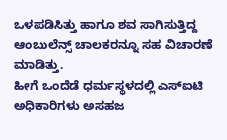ಒಳಪಡಿಸಿತ್ತು ಹಾಗೂ ಶವ ಸಾಗಿಸುತ್ತಿದ್ದ ಆಂಬುಲೆನ್ಸ್ ಚಾಲಕರನ್ನೂ ಸಹ ವಿಚಾರಣೆ ಮಾಡಿತ್ತು.
ಹೀಗೆ ಒಂದೆಡೆ ಧರ್ಮಸ್ಥಳದಲ್ಲಿ ಎಸ್ಐಟಿ ಅಧಿಕಾರಿಗಳು ಅಸಹಜ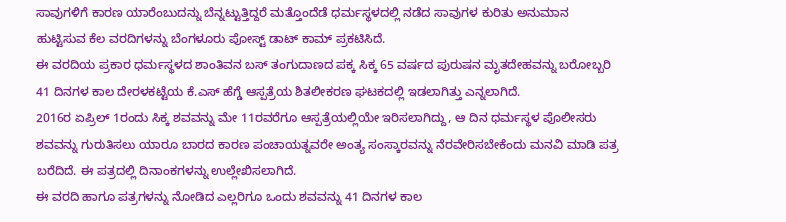ಸಾವುಗಳಿಗೆ ಕಾರಣ ಯಾರೆಂಬುದನ್ನು ಬೆನ್ನಟ್ಟುತ್ತಿದ್ದರೆ ಮತ್ತೊಂದೆಡೆ ಧರ್ಮಸ್ಥಳದಲ್ಲಿ ನಡೆದ ಸಾವುಗಳ ಕುರಿತು ಅನುಮಾನ ಹುಟ್ಟಿಸುವ ಕೆಲ ವರದಿಗಳನ್ನು ಬೆಂಗಳೂರು ಪೋಸ್ಟ್ ಡಾಟ್ ಕಾಮ್ ಪ್ರಕಟಿಸಿದೆ.
ಈ ವರದಿಯ ಪ್ರಕಾರ ಧರ್ಮಸ್ಥಳದ ಶಾಂತಿವನ ಬಸ್ ತಂಗುದಾಣದ ಪಕ್ಕ ಸಿಕ್ಕ 65 ವರ್ಷದ ಪುರುಷನ ಮೃತದೇಹವನ್ನು ಬರೋಬ್ಬರಿ 41 ದಿನಗಳ ಕಾಲ ದೇರಳಕಟ್ಟೆಯ ಕೆ.ಎಸ್ ಹೆಗ್ಡೆ ಆಸ್ಪತ್ರೆಯ ಶಿತಲೀಕರಣ ಘಟಕದಲ್ಲಿ ಇಡಲಾಗಿತ್ತು ಎನ್ನಲಾಗಿದೆ.
2016ರ ಏಪ್ರಿಲ್ 1ರಂದು ಸಿಕ್ಕ ಶವವನ್ನು ಮೇ 11ರವರೆಗೂ ಆಸ್ಪತ್ರೆಯಲ್ಲಿಯೇ ಇರಿಸಲಾಗಿದ್ದು, ಆ ದಿನ ಧರ್ಮಸ್ಥಳ ಪೊಲೀಸರು ಶವವನ್ನು ಗುರುತಿಸಲು ಯಾರೂ ಬಾರದ ಕಾರಣ ಪಂಚಾಯತ್ನವರೇ ಅಂತ್ಯ ಸಂಸ್ಕಾರವನ್ನು ನೆರವೇರಿಸಬೇಕೆಂದು ಮನವಿ ಮಾಡಿ ಪತ್ರ ಬರೆದಿದೆ. ಈ ಪತ್ರದಲ್ಲಿ ದಿನಾಂಕಗಳನ್ನು ಉಲ್ಲೇಖಿಸಲಾಗಿದೆ.
ಈ ವರದಿ ಹಾಗೂ ಪತ್ರಗಳನ್ನು ನೋಡಿದ ಎಲ್ಲರಿಗೂ ಒಂದು ಶವವನ್ನು 41 ದಿನಗಳ ಕಾಲ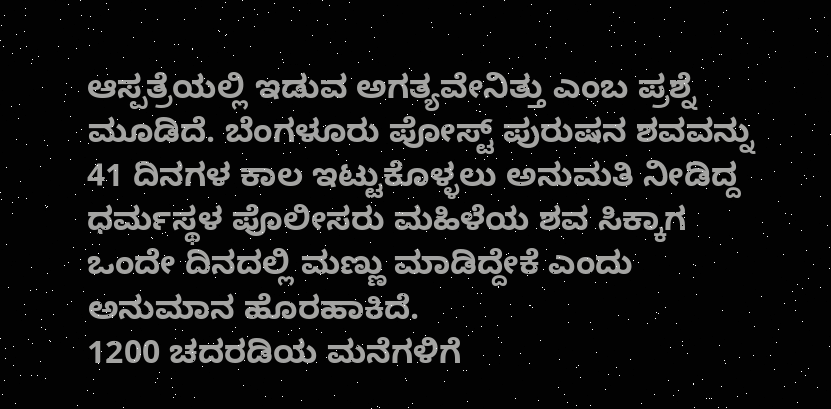ಆಸ್ಪತ್ರೆಯಲ್ಲಿ ಇಡುವ ಅಗತ್ಯವೇನಿತ್ತು ಎಂಬ ಪ್ರಶ್ನೆ ಮೂಡಿದೆ. ಬೆಂಗಳೂರು ಪೋಸ್ಟ್ ಪುರುಷನ ಶವವನ್ನು 41 ದಿನಗಳ ಕಾಲ ಇಟ್ಟುಕೊಳ್ಳಲು ಅನುಮತಿ ನೀಡಿದ್ದ ಧರ್ಮಸ್ಥಳ ಪೊಲೀಸರು ಮಹಿಳೆಯ ಶವ ಸಿಕ್ಕಾಗ ಒಂದೇ ದಿನದಲ್ಲಿ ಮಣ್ಣು ಮಾಡಿದ್ದೇಕೆ ಎಂದು ಅನುಮಾನ ಹೊರಹಾಕಿದೆ.
1200 ಚದರಡಿಯ ಮನೆಗಳಿಗೆ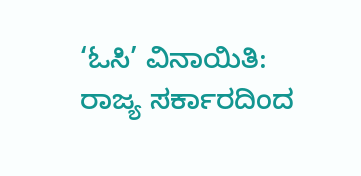‘ಓಸಿ’ ವಿನಾಯಿತಿ: ರಾಜ್ಯ ಸರ್ಕಾರದಿಂದ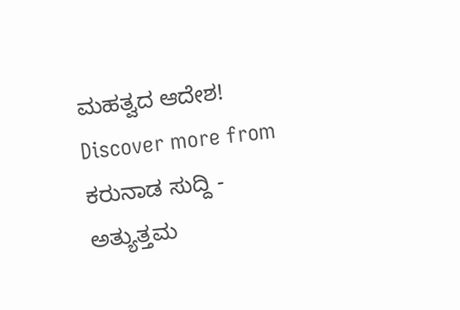ಮಹತ್ವದ ಆದೇಶ!
Discover more from ಕರುನಾಡ ಸುದ್ದಿ - ಅತ್ಯುತ್ತಮ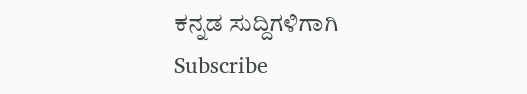ಕನ್ನಡ ಸುದ್ದಿಗಳಿಗಾಗಿ
Subscribe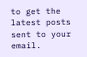to get the latest posts sent to your email.